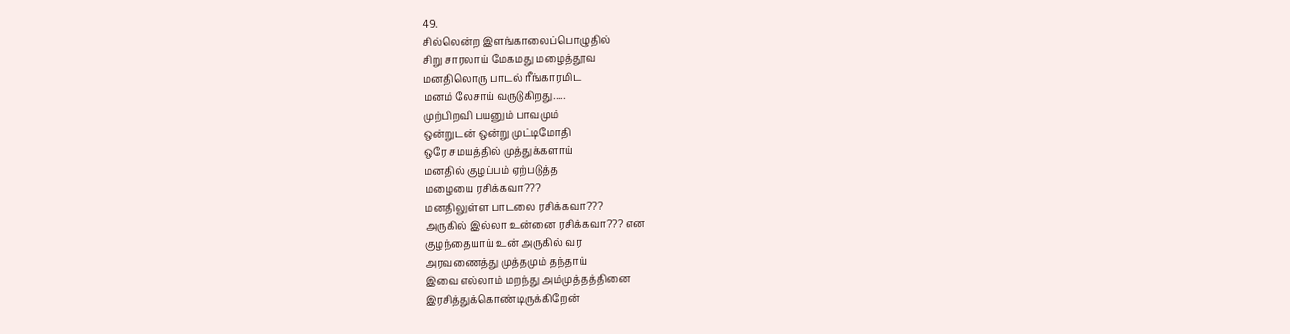49.
சில்லென்ற இளங்காலைப்பொழுதில்
சிறு சாரலாய் மேகமது மழைத்தூவ
மனதிலொரு பாடல் ரீங்காரமிட
மனம் லேசாய் வருடுகிறது.....
முற்பிறவி பயனும் பாவமும்
ஒன்றுடன் ஒன்று முட்டிமோதி
ஒரே சமயத்தில் முத்துக்களாய்
மனதில் குழப்பம் ஏற்படுத்த
மழையை ரசிக்கவா???
மனதிலுள்ள பாடலை ரசிக்கவா???
அருகில் இல்லா உன்னை ரசிக்கவா??? என
குழந்தையாய் உன் அருகில் வர
அரவணைத்து முத்தமும் தந்தாய்
இவை எல்லாம் மறந்து அம்முத்தத்தினை
இரசித்துக்கொண்டிருக்கிறேன்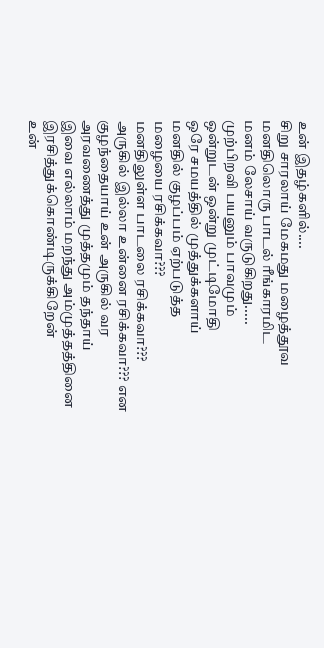உன் இதழ்களில்....
சிறு சாரலாய் மேகமது மழைத்தூவ
மனதிலொரு பாடல் ரீங்காரமிட
மனம் லேசாய் வருடுகிறது.....
முற்பிறவி பயனும் பாவமும்
ஒன்றுடன் ஒன்று முட்டிமோதி
ஒரே சமயத்தில் முத்துக்களாய்
மனதில் குழப்பம் ஏற்படுத்த
மழையை ரசிக்கவா???
மனதிலுள்ள பாடலை ரசிக்கவா???
அருகில் இல்லா உன்னை ரசிக்கவா??? என
குழந்தையாய் உன் அருகில் வர
அரவணைத்து முத்தமும் தந்தாய்
இவை எல்லாம் மறந்து அம்முத்தத்தினை
இரசித்துக்கொண்டிருக்கிறேன்
உன்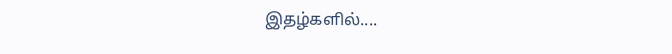இதழ்களில்....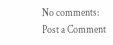No comments:
Post a Comment